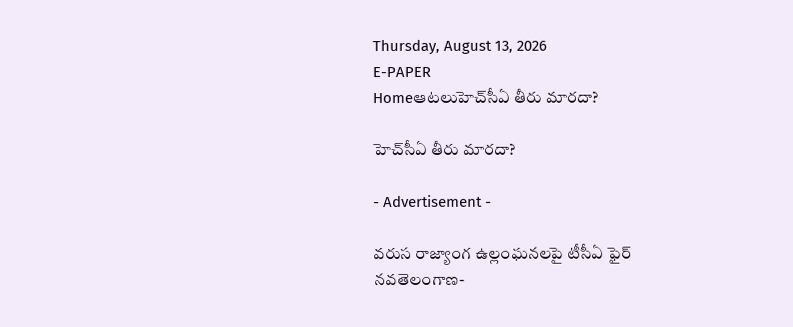Thursday, August 13, 2026
E-PAPER
Homeఆటలుహెచ్‌‌సీఏ తీరు మారదా?

హెచ్‌‌సీఏ తీరు మారదా?

- Advertisement -

వరుస రాజ్యాంగ ఉల్లంఘనలపై టీసీఏ ఫైర్‌
నవతెలంగాణ-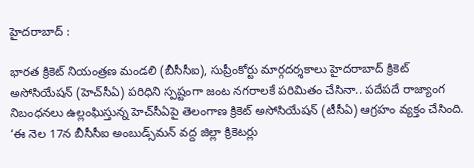హైదరాబాద్‌ :

భారత క్రికెట్‌ ‌నియంత్రణ మండలి (బీసీసీఐ), సుప్రీంకోర్టు మార్గదర్శకాలు హైదరాబాద్‌ ‌క్రికెట్‌ అసోసియేషన్‌ (హెచ్‌‌సీఏ) పరిధిని స్పష్టంగా జంట నగరాలకే పరిమితం చేసినా.. పదేపదే రాజ్యాంగ నిబంధనలు ఉల్లంఘిస్తున్న హెచ్‌‌సీఏపై తెలంగాణ క్రికెట్‌ అసోసియేషన్ (టీసీఏ) ఆగ్రహం వ్యక్తం చేసింది. ‘ఈ నెల 17న బీసీసీఐ అంబుడ్స్‌‌మన్‌ ‌వద్ద జిల్లా క్రికెటర్లు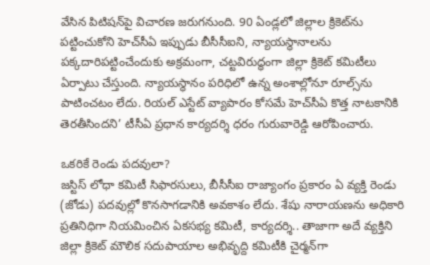వేసిన పిటిషన్‌‌పై విచారణ జరుగనుంది. 90 ఏండ్లలో జిల్లాల క్రికెట్‌‌ను పట్టించుకోని హెచ్‌‌సీఏ ఇప్పుడు బీసీసీఐని, న్యాయస్థానాలను పక్కదారిపట్టించేందుకు అక్రమంగా, చట్టవిరుద్ధంగా జిల్లా క్రికెట్‌ కమిటీలు ఏర్పాటు చేస్తుంది. న్యాయస్థానం పరిధిలో ఉన్న అంశాల్లోనూ రూల్స్‌‌ను పాటించటం లేదు. రియల్‌ ఎస్టేట్‌ ‌వ్యాపారం కోసమే హెచ్‌‌సీఏ కొత్త నాటకానికి తెరతీసిందని’ టీసీఏ ప్రధాన కార్యదర్శి ధరం గురువారెడ్డి ఆరోపించారు.

ఒకరికే రెండు పదవులా?
జస్టిస్‌ ‌లోధా కమిటీ సిఫారసులు, బీసీసీఐ రాజ్యాంగం ప్రకారం ఏ వ్యక్తి రెండు (జోడు) పదవుల్లో కొనసాగడానికి అవకాశం లేదు. శేషు నారాయణను అధికారి ప్రతినిధిగా నియమించిన ఏకసభ్య కమిటీ, కార్యదర్శి.. తాజాగా అదే వ్యక్తిని జిల్లా క్రికెట్‌ ‌మౌలిక సదుపాయాల అభివృద్ది కమిటీకి చైర్మన్‌‌గా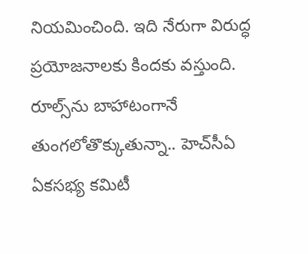నియమించింది. ఇది నేరుగా విరుద్ధ ప్రయోజనాలకు కిందకు వస్తుంది. రూల్స్‌‌ను బాహాటంగానే తుంగలోతొక్కుతున్నా.. హెచ్‌‌సీఏ ఏకసభ్య కమిటీ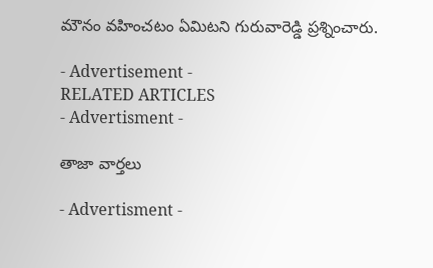మౌనం వహించటం ఏమిటని గురువారెడ్డి ప్రశ్నించారు.

- Advertisement -
RELATED ARTICLES
- Advertisment -

తాజా వార్తలు

- Advertisment -